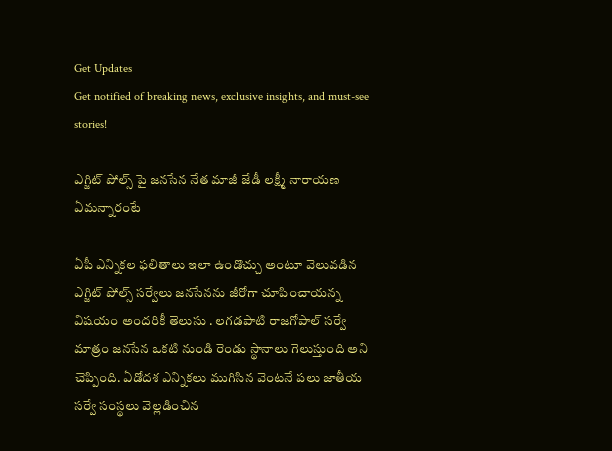Get Updates
Get notified of breaking news, exclusive insights, and must-see stories!

ఎగ్జిట్ పోల్స్ పై జనసేన నేత మాజీ జేడీ లక్ష్మీ నారాయణ ఏమన్నారంటే

ఏపీ ఎన్నికల ఫలితాలు ఇలా ఉండొచ్చు అంటూ వెలువడిన ఎగ్జిట్ పోల్స్ సర్వేలు జనసేనను జీరోగా చూపించాయన్న విషయం అందరికీ తెలుసు . లగడపాటి రాజగోపాల్ సర్వే మాత్రం జనసేన ఒకటి నుండి రెండు స్థానాలు గెలుస్తుంది అని చెప్పింది. ఏడోదశ ఎన్నికలు ముగిసిన వెంటనే పలు జాతీయ సర్వే సంస్థలు వెల్లడించిన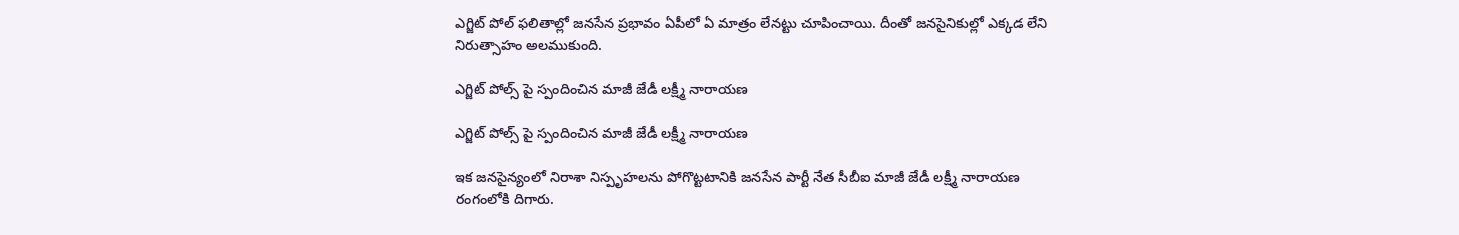ఎగ్జిట్ పోల్ ఫలితాల్లో జనసేన ప్రభావం ఏపీలో ఏ మాత్రం లేనట్టు చూపించాయి. దీంతో జనసైనికుల్లో ఎక్కడ లేని నిరుత్సాహం అలముకుంది.

ఎగ్జిట్ పోల్స్ పై స్పందించిన మాజీ జేడీ లక్ష్మీ నారాయణ

ఎగ్జిట్ పోల్స్ పై స్పందించిన మాజీ జేడీ లక్ష్మీ నారాయణ

ఇక జనసైన్యంలో నిరాశా నిస్పృహలను పోగొట్టటానికి జనసేన పార్టీ నేత సీబీఐ మాజీ జేడీ లక్ష్మీ నారాయణ రంగంలోకి దిగారు.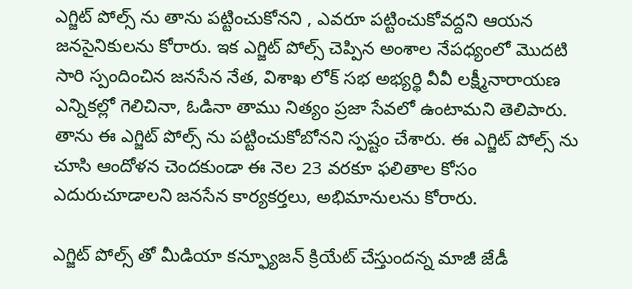ఎగ్జిట్ పోల్స్ ను తాను పట్టించుకోనని , ఎవరూ పట్టించుకోవద్దని ఆయన జనసైనికులను కోరారు. ఇక ఎగ్జిట్ పోల్స్ చెప్పిన అంశాల నేపధ్యంలో మొదటి సారి స్పందించిన జనసేన నేత, విశాఖ లోక్ సభ అభ్యర్థి వీవీ లక్ష్మీనారాయణ ఎన్నికల్లో గెలిచినా, ఓడినా తాము నిత్యం ప్రజా సేవలో ఉంటామని తెలిపారు. తాను ఈ ఎగ్జిట్ పోల్స్ ను పట్టించుకోబోనని స్పష్టం చేశారు. ఈ ఎగ్జిట్ పోల్స్ ను చూసి ఆందోళన చెందకుండా ఈ నెల 23 వరకూ ఫలితాల కోసం ఎదురుచూడాలని జనసేన కార్యకర్తలు, అభిమానులను కోరారు.

ఎగ్జిట్ పోల్స్ తో మీడియా కన్ఫ్యూజన్ క్రియేట్ చేస్తుందన్న మాజీ జేడీ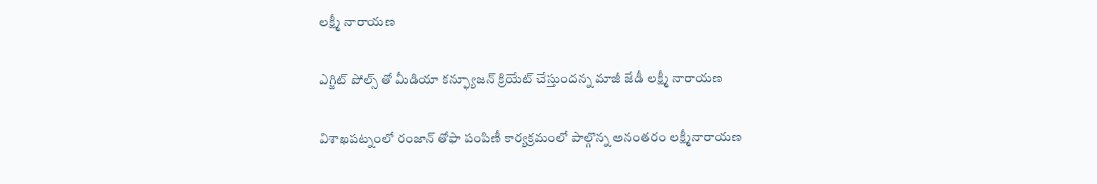లక్ష్మీ నారాయణ

ఎగ్జిట్ పోల్స్ తో మీడియా కన్ఫ్యూజన్ క్రియేట్ చేస్తుందన్న మాజీ జేడీ లక్ష్మీ నారాయణ

విశాఖపట్నంలో రంజాన్‌ తోఫా పంపిణీ కార్యక్రమంలో పాల్గొన్న అనంతరం లక్ష్మీనారాయణ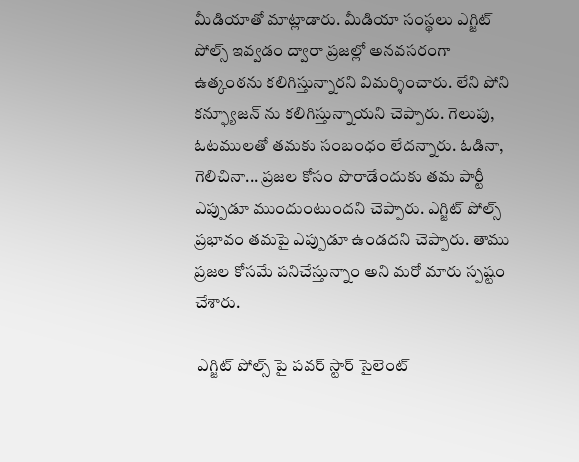మీడియాతో మాట్లాడారు. మీడియా సంస్థలు ఎగ్జిట్ పోల్స్ ఇవ్వడం ద్వారా ప్రజల్లో అనవసరంగా ఉత్కంఠను కలిగిస్తున్నారని విమర్శించారు. లేని పోని కన్ఫ్యూజన్ ను కలిగిస్తున్నాయని చెప్పారు. గెలుపు, ఓటములతో తమకు సంబంధం లేదన్నారు. ఓడినా, గెలిచినా... ప్రజల కోసం పొరాడేందుకు తమ పార్టీ ఎప్పుడూ ముందుంటుందని చెప్పారు. ఎగ్జిట్ పోల్స్ ప్రభావం తమపై ఎప్పుడూ ఉండదని చెప్పారు. తాము ప్రజల కోసమే పనిచేస్తున్నాం అని మరో మారు స్పష్టం చేశారు.

 ఎగ్జిట్ పోల్స్ పై పవర్ స్టార్ సైలెంట్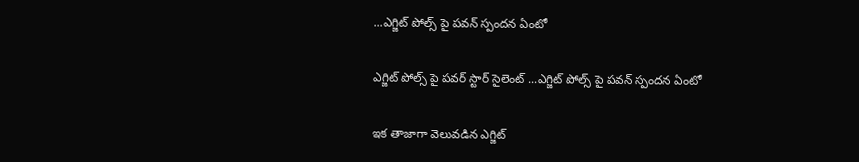...ఎగ్జిట్ పోల్స్ పై పవన్ స్పందన ఏంటో

ఎగ్జిట్ పోల్స్ పై పవర్ స్టార్ సైలెంట్ ...ఎగ్జిట్ పోల్స్ పై పవన్ స్పందన ఏంటో

ఇక తాజాగా వెలువడిన ఎగ్జిట్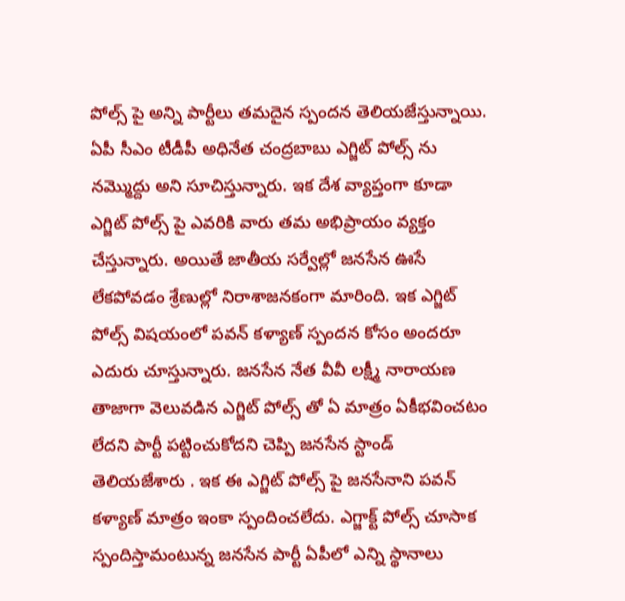పోల్స్ పై అన్ని పార్టీలు తమదైన స్పందన తెలియజేస్తున్నాయి. ఏపీ సీఎం టీడీపీ అధినేత చంద్రబాబు ఎగ్జిట్ పోల్స్ ను నమ్మొద్దు అని సూచిస్తున్నారు. ఇక దేశ వ్యాప్తంగా కూడా ఎగ్జిట్ పోల్స్ పై ఎవరికి వారు తమ అభిప్రాయం వ్యక్తం చేస్తున్నారు. అయితే జాతీయ సర్వేల్లో జనసేన ఊసే లేకపోవడం శ్రేణుల్లో నిరాశాజనకంగా మారింది. ఇక ఎగ్జిట్ పోల్స్ విషయంలో పవన్ కళ్యాణ్ స్పందన కోసం అందరూ ఎదురు చూస్తున్నారు. జనసేన నేత వీవీ లక్ష్మీ నారాయణ తాజాగా వెలువడిన ఎగ్జిట్ పోల్స్ తో ఏ మాత్రం ఏకీభవించటం లేదని పార్టీ పట్టించుకోదని చెప్పి జనసేన స్టాండ్ తెలియజేశారు . ఇక ఈ ఎగ్జిట్ పోల్స్ పై జనసేనాని పవన్ కళ్యాణ్ మాత్రం ఇంకా స్పందించలేదు. ఎగ్జాక్ట్ పోల్స్ చూసాక స్పందిస్తామంటున్న జనసేన పార్టీ ఏపీలో ఎన్ని స్థానాలు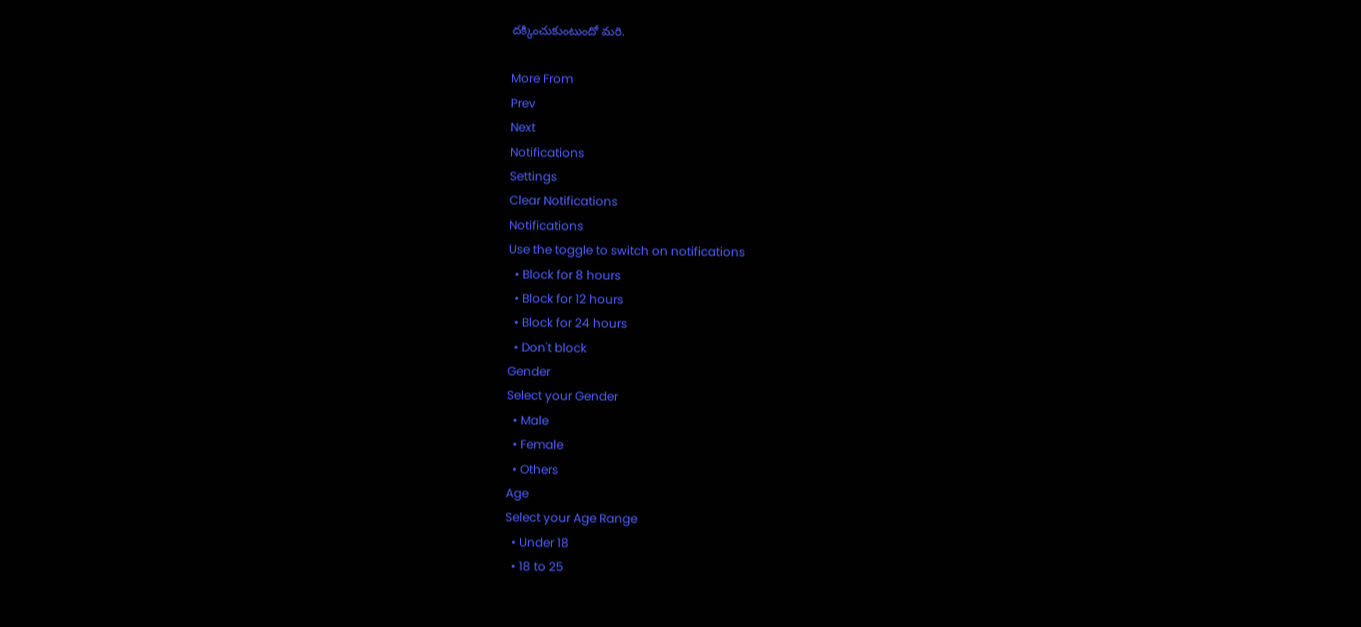దక్కించుకుంటుందో మరి.

More From
Prev
Next
Notifications
Settings
Clear Notifications
Notifications
Use the toggle to switch on notifications
  • Block for 8 hours
  • Block for 12 hours
  • Block for 24 hours
  • Don't block
Gender
Select your Gender
  • Male
  • Female
  • Others
Age
Select your Age Range
  • Under 18
  • 18 to 25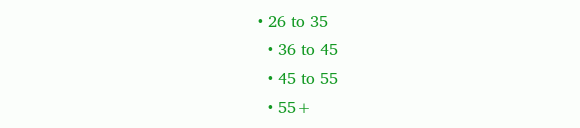• 26 to 35
  • 36 to 45
  • 45 to 55
  • 55+